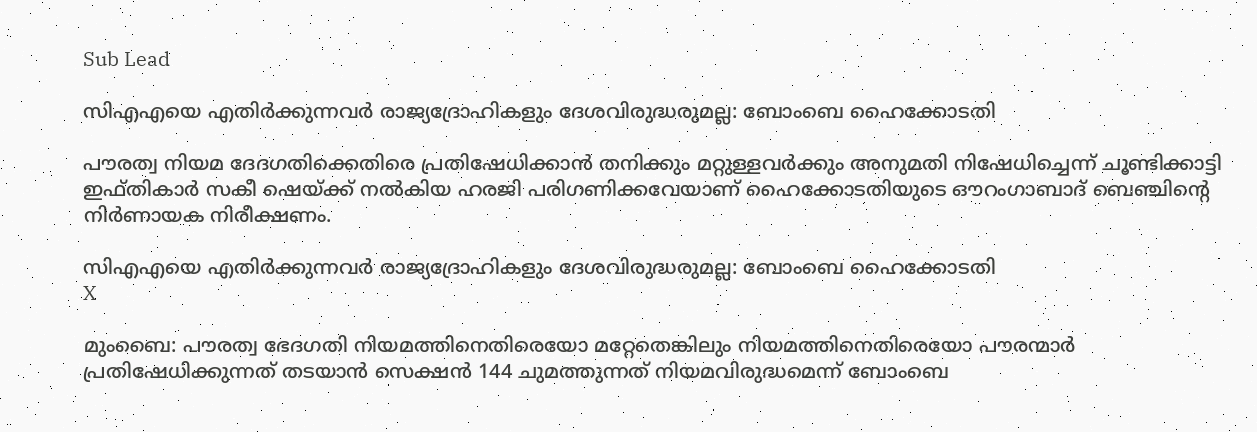Sub Lead

സിഎഎയെ എതിര്‍ക്കുന്നവര്‍ രാജ്യദ്രോഹികളും ദേശവിരുദ്ധരുമല്ല: ബോംബെ ഹൈക്കോടതി

പൗരത്വ നിയമ ദേദഗതിക്കെതിരെ പ്രതിഷേധിക്കാന്‍ തനിക്കും മറ്റുള്ളവര്‍ക്കും അനുമതി നിഷേധിച്ചെന്ന് ചൂണ്ടിക്കാട്ടി ഇഫ്തികാര്‍ സകീ ഷെയ്ക്ക് നല്‍കിയ ഹരജി പരിഗണിക്കവേയാണ് ഹൈക്കോടതിയുടെ ഔറംഗാബാദ് ബെഞ്ചിന്റെ നിര്‍ണായക നിരീക്ഷണം.

സിഎഎയെ എതിര്‍ക്കുന്നവര്‍ രാജ്യദ്രോഹികളും ദേശവിരുദ്ധരുമല്ല: ബോംബെ ഹൈക്കോടതി
X

മുംബൈ: പൗരത്വ ഭേദഗതി നിയമത്തിനെതിരെയോ മറ്റേതെങ്കിലും നിയമത്തിനെതിരെയോ പൗരന്മാര്‍ പ്രതിഷേധിക്കുന്നത് തടയാന്‍ സെക്ഷന്‍ 144 ചുമത്തുന്നത് നിയമവിരുദ്ധമെന്ന് ബോംബെ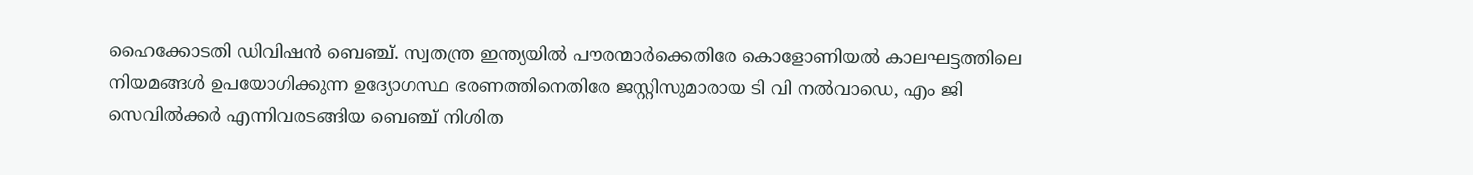ഹൈക്കോടതി ഡിവിഷന്‍ ബെഞ്ച്. സ്വതന്ത്ര ഇന്ത്യയില്‍ പൗരന്മാര്‍ക്കെതിരേ കൊളോണിയല്‍ കാലഘട്ടത്തിലെ നിയമങ്ങള്‍ ഉപയോഗിക്കുന്ന ഉദ്യോഗസ്ഥ ഭരണത്തിനെതിരേ ജസ്റ്റിസുമാരായ ടി വി നല്‍വാഡെ, എം ജി സെവില്‍ക്കര്‍ എന്നിവരടങ്ങിയ ബെഞ്ച് നിശിത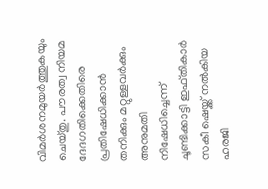വിമര്‍ശനമുയര്‍ത്തുകയും ചെയ്തു. പൗരത്വ നിയമ ദേദഗതിക്കെതിരെ പ്രതിഷേധിക്കാന്‍ തനിക്കും മറ്റുള്ളവര്‍ക്കും അനുമതി നിഷേധിച്ചെന്ന് ചൂണ്ടിക്കാട്ടി ഇഫ്തികാര്‍ സകീ ഷെയ്ക്ക് നല്‍കിയ ഹരജി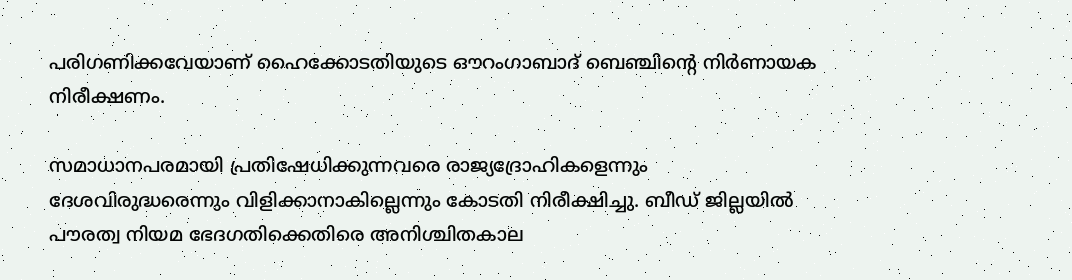പരിഗണിക്കവേയാണ് ഹൈക്കോടതിയുടെ ഔറംഗാബാദ് ബെഞ്ചിന്റെ നിര്‍ണായക നിരീക്ഷണം.

സമാധാനപരമായി പ്രതിഷേധിക്കുന്നവരെ രാജ്യദ്രോഹികളെന്നും ദേശവിരുദ്ധരെന്നും വിളിക്കാനാകില്ലെന്നും കോടതി നിരീക്ഷിച്ചു. ബീഡ് ജില്ലയില്‍ പൗരത്വ നിയമ ഭേദഗതിക്കെതിരെ അനിശ്ചിതകാല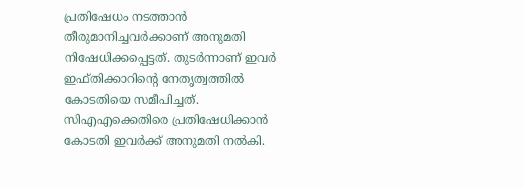പ്രതിഷേധം നടത്താന്‍ തീരുമാനിച്ചവര്‍ക്കാണ് അനുമതി നിഷേധിക്കപ്പെട്ടത്. തുടര്‍ന്നാണ് ഇവര്‍ ഇഫ്തിക്കാറിന്റെ നേതൃത്വത്തില്‍ കോടതിയെ സമീപിച്ചത്. സിഎഎക്കെതിരെ പ്രതിഷേധിക്കാന്‍ കോടതി ഇവര്‍ക്ക് അനുമതി നല്‍കി.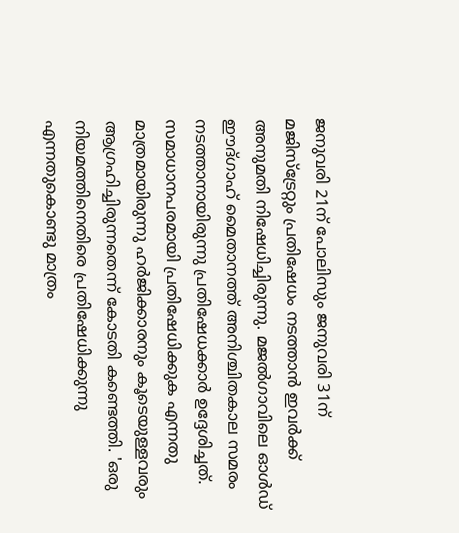ജനുവരി 21ന് പോലിസും ജനുവരി 31ന് മജിസ്‌ട്രേറ്റും പ്രതിഷേധം നടത്താന്‍ ഇവര്‍ക്ക് അനുമതി നിഷേധിച്ചിരുന്നു. മജല്‍ഗാവിലെ ഓള്‍ഡ് ഈദ്ഗാഹ് മൈതാനത്ത് അനിശ്ചിതകാല സമരം നടത്താനായിരുന്നു പ്രതിഷേധക്കാര്‍ ഉദ്ദേശിച്ചത്. സമാധാനപരമായി പ്രതിഷേധിക്കുക എന്നതു മാത്രമായിരുന്നു ഹര്‍ജിക്കാരനും കൂടെയുള്ളവരും ആഗ്രഹിച്ചിരുന്നതെന്ന് കോടതി കണ്ടെത്തി. 'ഒരു നിയമത്തിനെതിരെ പ്രതിഷേധിക്കുന്നു എന്നതുകൊണ്ടു മാത്രം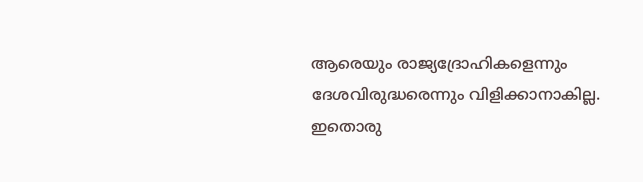ആരെയും രാജ്യദ്രോഹികളെന്നും ദേശവിരുദ്ധരെന്നും വിളിക്കാനാകില്ല. ഇതൊരു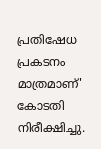പ്രതിഷേധ പ്രകടനം മാത്രമാണ്' കോടതി നിരീക്ഷിച്ചു.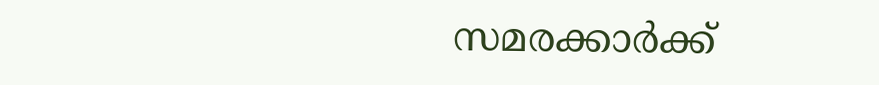സമരക്കാര്‍ക്ക്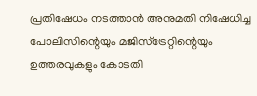പ്രതിഷേധം നടത്താന്‍ അനുമതി നിഷേധിച്ച പോലിസിന്റെയും മജിസ്‌ട്രേറ്റിന്റെയും ഉത്തരവുകളും കോടതി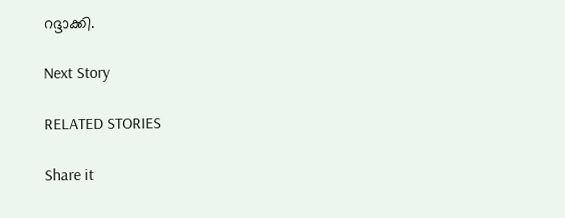റദ്ദാക്കി.

Next Story

RELATED STORIES

Share it